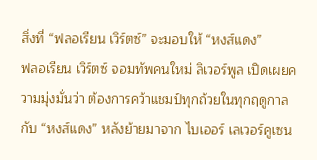สิ่งที่ “ฟลอเรียน เวิร์ตซ์” จะมอบให้ “หงส์แดง”
ฟลอเรียน เวิร์ตซ์ จอมทัพคนใหม่ ลิเวอร์พูล เปิดเผยความมุ่งมั่นว่า ต้องการคว้าแชมป์ทุกถ้วยในทุกฤดูกาลกับ “หงส์แดง” หลังย้ายมาจาก ไบเออร์ เลเวอร์คูเซน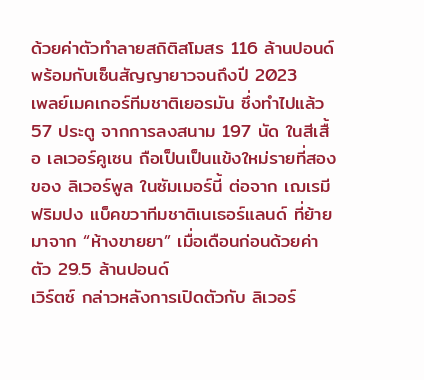ด้วยค่าตัวทำลายสถิติสโมสร 116 ล้านปอนด์ พร้อมกับเซ็นสัญญายาวจนถึงปี 2023
เพลย์เมคเกอร์ทีมชาติเยอรมัน ซึ่งทำไปแล้ว 57 ประตู จากการลงสนาม 197 นัด ในสีเสื้อ เลเวอร์คูเซน ถือเป็นเป็นแข้งใหม่รายที่สองของ ลิเวอร์พูล ในซัมเมอร์นี้ ต่อจาก เฌเรมี ฟริมปง แบ็คขวาทีมชาติเนเธอร์แลนด์ ที่ย้ายมาจาก “ห้างขายยา” เมื่อเดือนก่อนด้วยค่าตัว 29.5 ล้านปอนด์
เวิร์ตซ์ กล่าวหลังการเปิดตัวกับ ลิเวอร์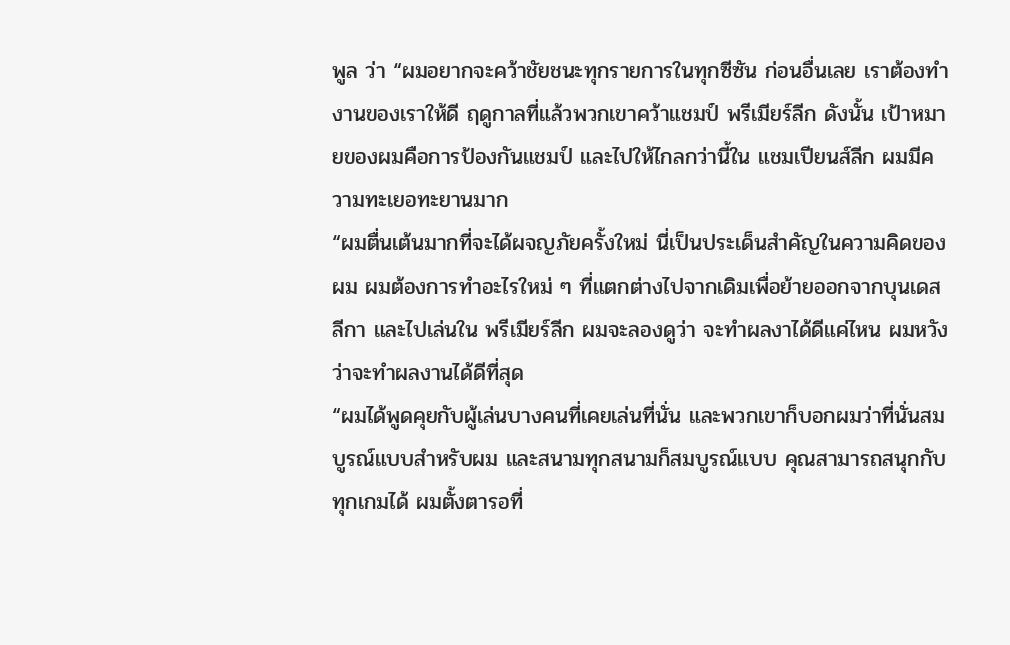พูล ว่า “ผมอยากจะคว้าชัยชนะทุกรายการในทุกซีซัน ก่อนอื่นเลย เราต้องทำงานของเราให้ดี ฤดูกาลที่แล้วพวกเขาคว้าแชมป์ พรีเมียร์ลีก ดังนั้น เป้าหมายของผมคือการป้องกันแชมป์ และไปให้ไกลกว่านี้ใน แชมเปียนส์ลีก ผมมีความทะเยอทะยานมาก
“ผมตื่นเต้นมากที่จะได้ผจญภัยครั้งใหม่ นี่เป็นประเด็นสำคัญในความคิดของผม ผมต้องการทำอะไรใหม่ ๆ ที่แตกต่างไปจากเดิมเพื่อย้ายออกจากบุนเดสลีกา และไปเล่นใน พรีเมียร์ลีก ผมจะลองดูว่า จะทำผลงาได้ดีแค่ไหน ผมหวังว่าจะทำผลงานได้ดีที่สุด
“ผมได้พูดคุยกับผู้เล่นบางคนที่เคยเล่นที่นั่น และพวกเขาก็บอกผมว่าที่นั่นสมบูรณ์แบบสำหรับผม และสนามทุกสนามก็สมบูรณ์แบบ คุณสามารถสนุกกับทุกเกมได้ ผมตั้งตารอที่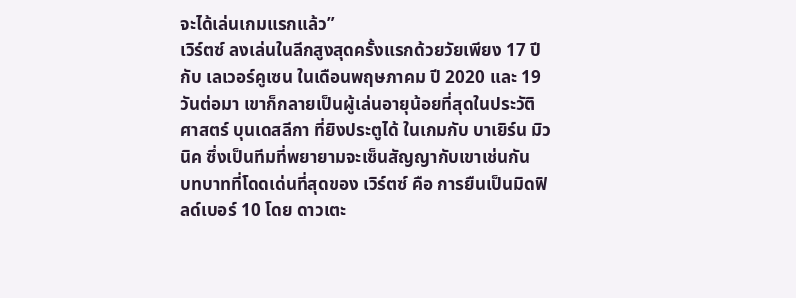จะได้เล่นเกมแรกแล้ว”
เวิร์ตซ์ ลงเล่นในลีกสูงสุดครั้งแรกด้วยวัยเพียง 17 ปี กับ เลเวอร์คูเซน ในเดือนพฤษภาคม ปี 2020 และ 19 วันต่อมา เขาก็กลายเป็นผู้เล่นอายุน้อยที่สุดในประวัติศาสตร์ บุนเดสลีกา ที่ยิงประตูได้ ในเกมกับ บาเยิร์น มิวนิค ซึ่งเป็นทีมที่พยายามจะเซ็นสัญญากับเขาเช่นกัน
บทบาทที่โดดเด่นที่สุดของ เวิร์ตซ์ คือ การยืนเป็นมิดฟิลด์เบอร์ 10 โดย ดาวเตะ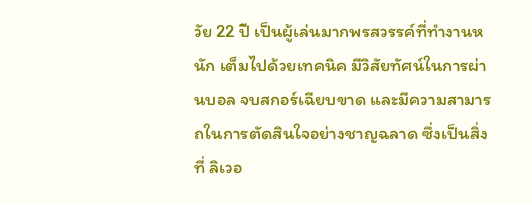วัย 22 ปี เป็นผู้เล่นมากพรสวรรค์ที่ทำงานหนัก เต็มไปด้วยเทคนิค มีวิสัยทัศน์ในการผ่านบอล จบสกอร์เฉียบขาด และมีความสามารถในการตัดสินใจอย่างชาญฉลาด ซึ่งเป็นสิ่งที่ ลิเวอ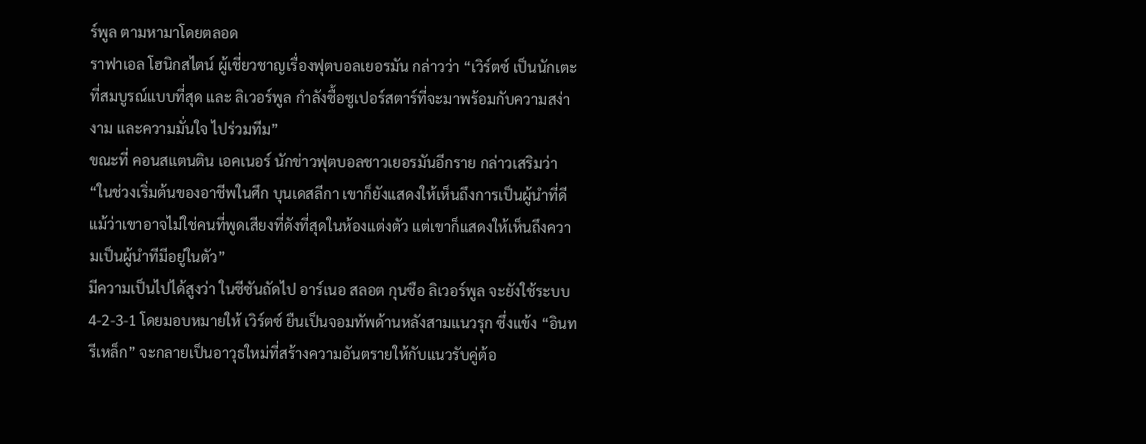ร์พูล ตามหามาโดยตลอด
ราฟาเอล โฮนิกสไตน์ ผู้เชี่ยวชาญเรื่องฟุตบอลเยอรมัน กล่าวว่า “เวิร์ตซ์ เป็นนักเตะที่สมบูรณ์แบบที่สุด และ ลิเวอร์พูล กำลังซื้อซูเปอร์สตาร์ที่จะมาพร้อมกับความสง่างาม และความมั่นใจ ไปร่วมทีม”
ขณะที่ คอนสแตนติน เอคเนอร์ นักข่าวฟุตบอลชาวเยอรมันอีกราย กล่าวเสริมว่า “ในช่วงเริ่มต้นของอาชีพในศึก บุนเดสลีกา เขาก็ยังแสดงให้เห็นถึงการเป็นผู้นำที่ดี แม้ว่าเขาอาจไม่ใช่คนที่พูดเสียงที่ดังที่สุดในห้องแต่งตัว แต่เขาก็แสดงให้เห็นถึงความเป็นผู้นำทีมีอยู่ในตัว”
มีความเป็นไปได้สูงว่า ในซีซันถัดไป อาร์เนอ สลอต กุนซือ ลิเวอร์พูล จะยังใช้ระบบ 4-2-3-1 โดยมอบหมายให้ เวิร์ตซ์ ยืนเป็นจอมทัพด้านหลังสามแนวรุก ซึ่งแข้ง “อินทรีเหล็ก” จะกลายเป็นอาวุธใหม่ที่สร้างความอันตรายให้กับแนวรับคู่ต้อ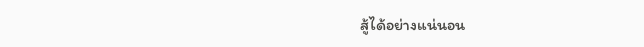สู้ได้อย่างแน่นอน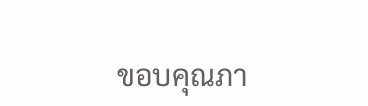ขอบคุณภา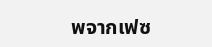พจากเฟซ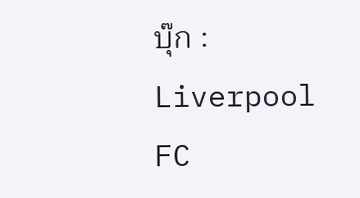บุ๊ก : Liverpool FC